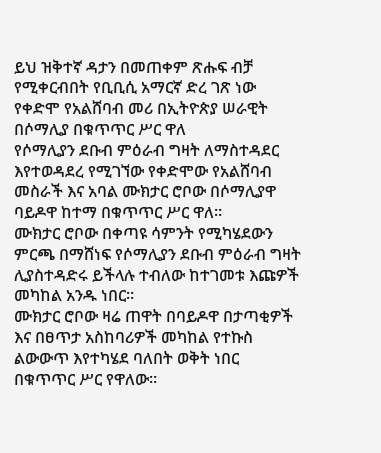ይህ ዝቅተኛ ዳታን በመጠቀም ጽሑፍ ብቻ የሚቀርብበት የቢቢሲ አማርኛ ድረ ገጽ ነው
የቀድሞ የአልሸባብ መሪ በኢትዮጵያ ሠራዊት በሶማሊያ በቁጥጥር ሥር ዋለ
የሶማሊያን ደቡብ ምዕራብ ግዛት ለማስተዳደር እየተወዳደረ የሚገኘው የቀድሞው የአልሸባብ መስራች እና አባል ሙክታር ሮቦው በሶማሊያዋ ባይዶዋ ከተማ በቁጥጥር ሥር ዋለ።
ሙክታር ሮቦው በቀጣዩ ሳምንት የሚካሄደውን ምርጫ በማሸነፍ የሶማሊያን ደቡብ ምዕራብ ግዛት ሊያስተዳድሩ ይችላሉ ተብለው ከተገመቱ እጩዎች መካከል አንዱ ነበር።
ሙክታር ሮቦው ዛሬ ጠዋት በባይዶዋ በታጣቂዎች እና በፀጥታ አስከባሪዎች መካከል የተኩስ ልውውጥ እየተካሄደ ባለበት ወቅት ነበር በቁጥጥር ሥር የዋለው።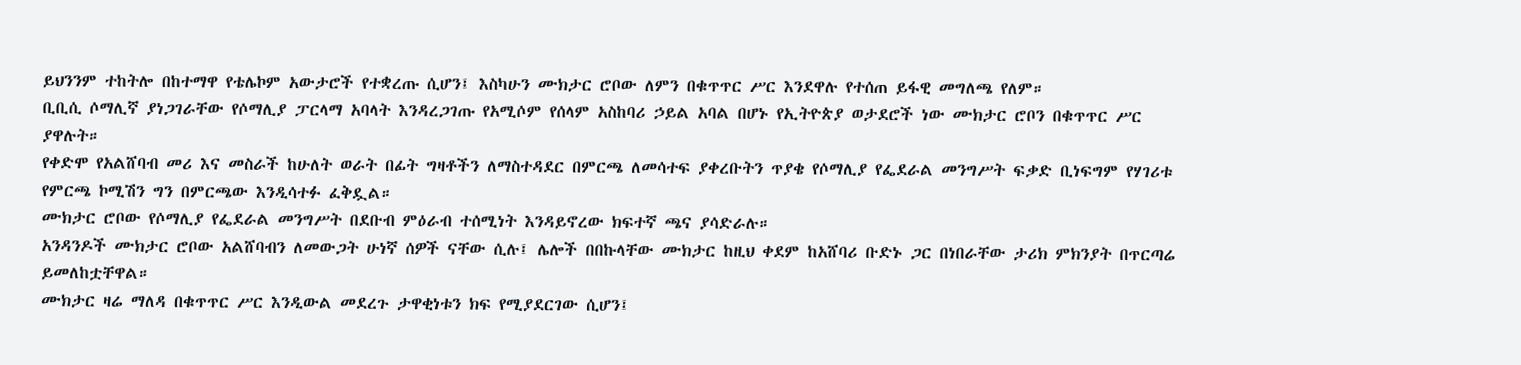ይህንንም ተከትሎ በከተማዋ የቴሌኮም አውታሮች የተቋረጡ ሲሆን፤ እስካሁን ሙክታር ሮቦው ለምን በቁጥጥር ሥር እንደዋሉ የተሰጠ ይፋዊ መግለጫ የለም።
ቢቢሲ ሶማሊኛ ያነጋገራቸው የሶማሊያ ፓርላማ አባላት እንዳረጋገጡ የአሚሶም የሰላም አስከባሪ ኃይል አባል በሆኑ የኢትዮጵያ ወታደሮች ነው ሙክታር ሮቦን በቁጥጥር ሥር ያዋሉት።
የቀድሞ የአልሸባብ መሪ እና መስራች ከሁለት ወራት በፊት ግዛቶችን ለማስተዳደር በምርጫ ለመሳተፍ ያቀረቡትን ጥያቄ የሶማሊያ የፌደራል መንግሥት ፍቃድ ቢነፍግም የሃገሪቱ የምርጫ ኮሚሽን ግን በምርጫው እንዲሳተፉ ፈቅዷል።
ሙክታር ሮቦው የሶማሊያ የፌደራል መንግሥት በደቡብ ምዕራብ ተሰሚነት እንዳይኖረው ክፍተኛ ጫና ያሳድራሉ።
አንዳንዶች ሙክታር ሮቦው አልሸባብን ለመውጋት ሁነኛ ሰዎች ናቸው ሲሉ፤ ሌሎች በበኩላቸው ሙክታር ከዚህ ቀደም ከአሸባሪ ቡድኑ ጋር በነበራቸው ታሪክ ምክንያት በጥርጣሬ ይመለከቷቸዋል።
ሙክታር ዛሬ ማለዳ በቁጥጥር ሥር እንዲውል መደረጉ ታዋቂነቱን ክፍ የሚያደርገው ሲሆን፤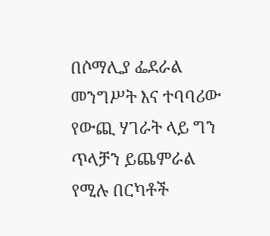በሶማሊያ ፌደራል መንግሥት እና ተባባሪው የውጪ ሃገራት ላይ ግን ጥላቻን ይጨምራል የሚሉ በርካቶች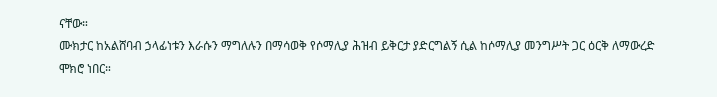ናቸው።
ሙክታር ከአልሸባብ ኃላፊነቱን እራሱን ማግለሉን በማሳወቅ የሶማሊያ ሕዝብ ይቅርታ ያድርግልኝ ሲል ከሶማሊያ መንግሥት ጋር ዕርቅ ለማውረድ ሞክሮ ነበር።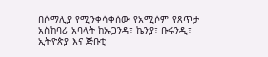በሶማሊያ የሚንቀሳቀሰው የአሚሶም የጸጥታ አስከባሪ አባላት ከኡጋንዳ፣ ኬንያ፣ ቡሩንዲ፣ ኢትዮጵያ እና ጅቡቲ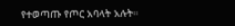የተወጣጡ የጦር አባላት አሉት።